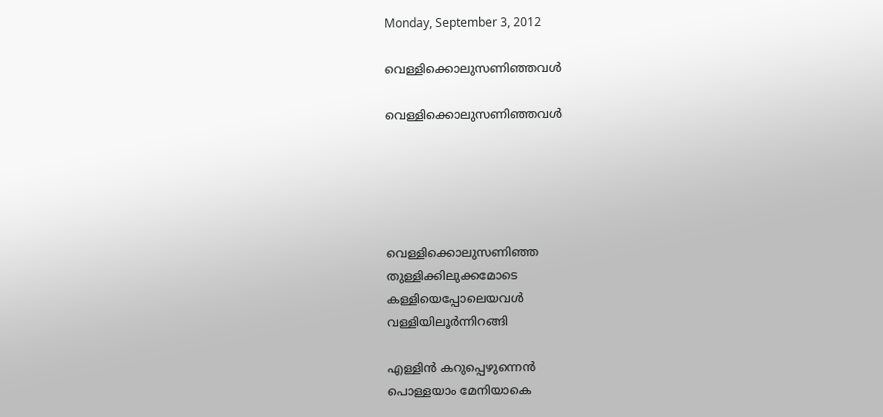Monday, September 3, 2012

വെള്ളിക്കൊലുസണിഞ്ഞവൾ

വെള്ളിക്കൊലുസണിഞ്ഞവൾ





വെള്ളിക്കൊലുസണിഞ്ഞ
തുള്ളിക്കിലുക്കമോടെ
കള്ളിയെപ്പോലെയവൾ
വള്ളിയിലൂർന്നിറങ്ങി

എള്ളിൻ കറുപ്പെഴുന്നെൻ
പൊള്ളയാം മേനിയാകെ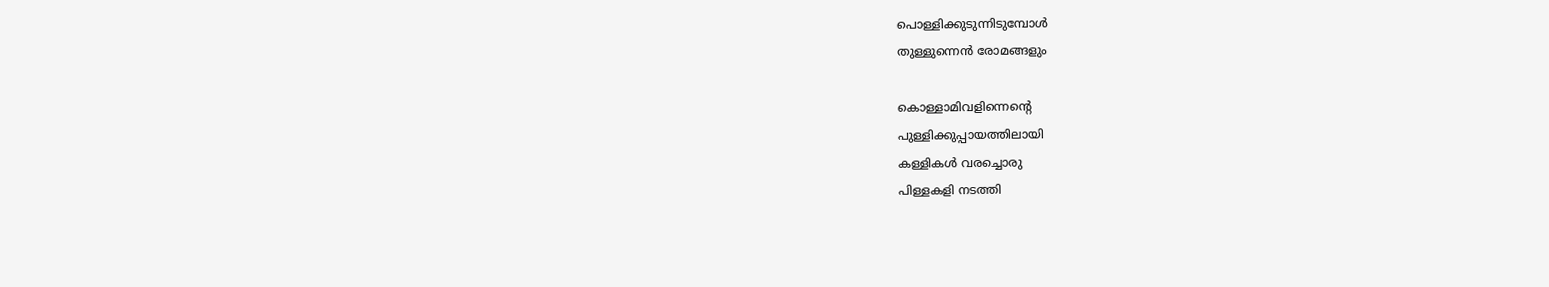പൊള്ളിക്കുടുന്നിടുമ്പോൾ
തുള്ളുന്നെൻ രോമങ്ങളും

കൊള്ളാമിവളിന്നെന്റെ
പുള്ളിക്കുപ്പായത്തിലായി
കള്ളികൾ വരച്ചൊരു
പിള്ളകളി നടത്തി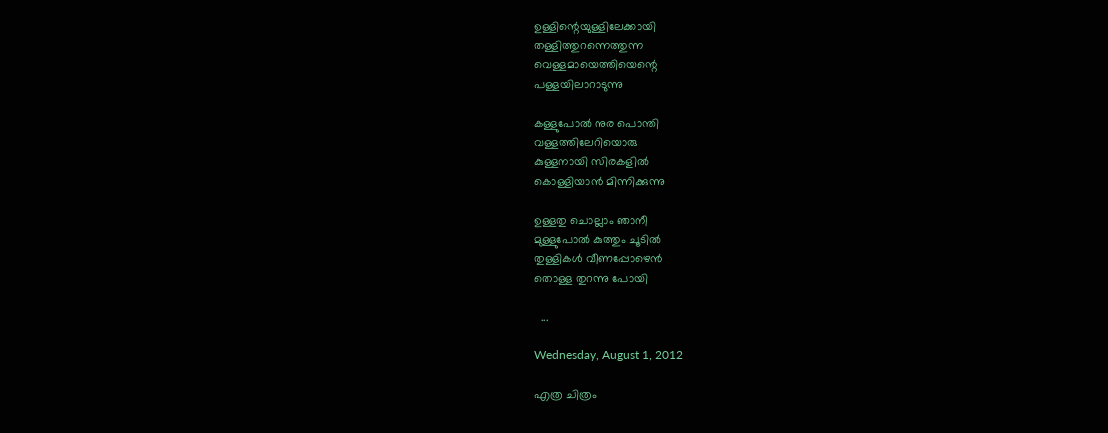ഉള്ളിന്റെയുള്ളിലേക്കായി
തള്ളിത്തുറന്നെത്തുന്ന
വെള്ളമായെത്തിയെന്റെ
പള്ളയിലാറാടുന്നു

കള്ളുപോൽ നുര പൊന്തി
വള്ളത്തിലേറിയൊരു
കുള്ളനായി സിരകളിൽ
കൊള്ളിയാൻ മിന്നിക്കുന്നു

ഉള്ളതു ചൊല്ലാം ഞാനീ
മുള്ളുപോൽ കുത്തും ചൂടിൽ
തുള്ളികൾ വീണപ്പോഴെൻ
തൊള്ള തുറന്നു പോയി

  ...

Wednesday, August 1, 2012

എത്ര ചിത്രം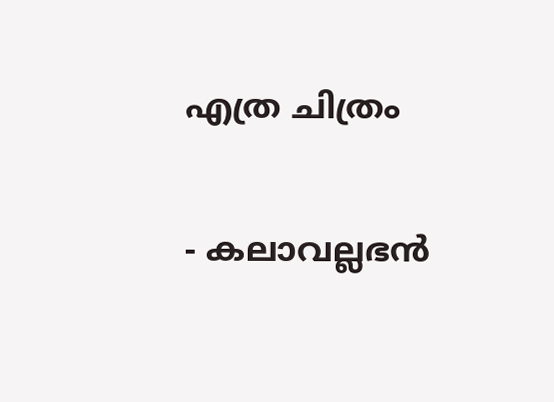എത്ര ചിത്രം

- കലാവല്ലഭൻ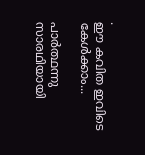.
ഈ കവിത ഇവിടെ കേൾക്കാം...

പാർത്ഥന്നു സാരഥിയായി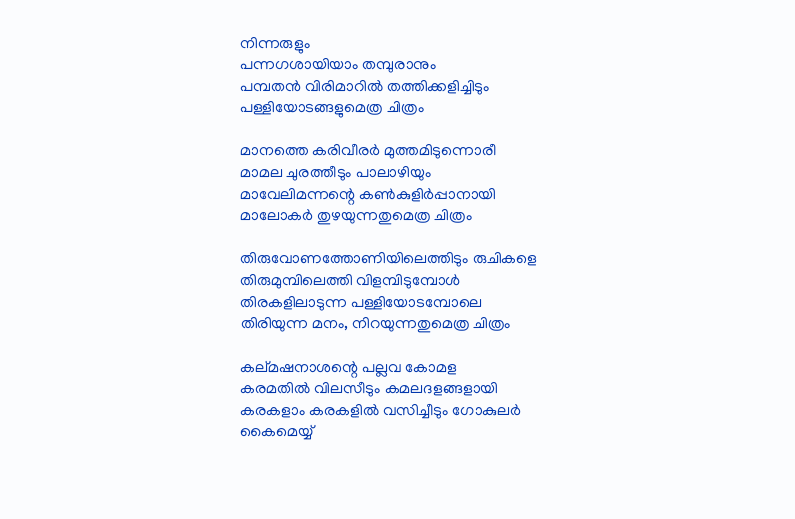നിന്നരുളും
പന്നഗശായിയാം തമ്പുരാനും
പമ്പതൻ വിരിമാറിൽ തത്തിക്കളിച്ചിടും
പള്ളിയോടങ്ങളുമെത്ര ചിത്രം

മാനത്തെ കരിവീരർ മുത്തമിടുന്നൊരീ
മാമല ചുരത്തീടും പാലാഴിയും
മാവേലിമന്നന്റെ കൺകുളിർപ്പാനായി
മാലോകർ തുഴയുന്നതുമെത്ര ചിത്രം

തിരുവോണത്തോണിയിലെത്തിടും രുചികളെ
തിരുമുമ്പിലെത്തി വിളമ്പിടുമ്പോൾ
തിരകളിലാടുന്ന പള്ളിയോടമ്പോലെ
തിരിയുന്ന മനം, നിറയുന്നതുമെത്ര ചിത്രം

കല്മഷനാശന്റെ പല്ലവ കോമള
കരമതിൽ വിലസീടും കമലദളങ്ങളായി
കരകളാം കരകളിൽ വസിച്ചീടും ഗോകുലർ
കൈമെയ്യ്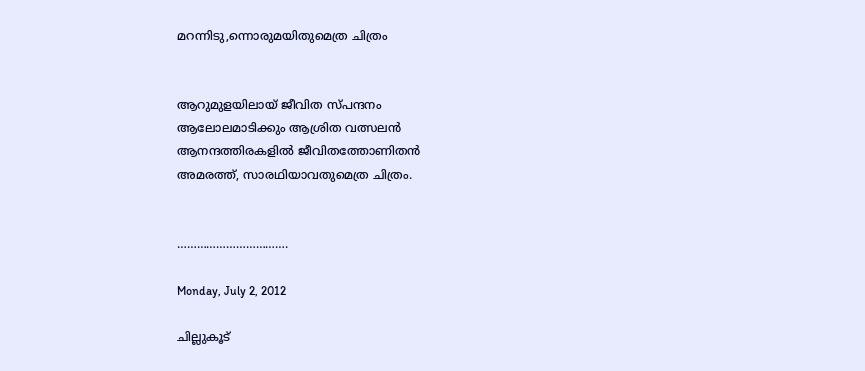മറന്നിടു,ന്നൊരുമയിതുമെത്ര ചിത്രം


ആറുമുളയിലായ് ജീവിത സ്പന്ദനം
ആലോലമാടിക്കും ആശ്രിത വത്സലൻ
ആനന്ദത്തിരകളിൽ ജീവിതത്തോണിതൻ
അമരത്ത്, സാരഥിയാവതുമെത്ര ചിത്രം.


…………………………….

Monday, July 2, 2012

ചില്ലുകൂട്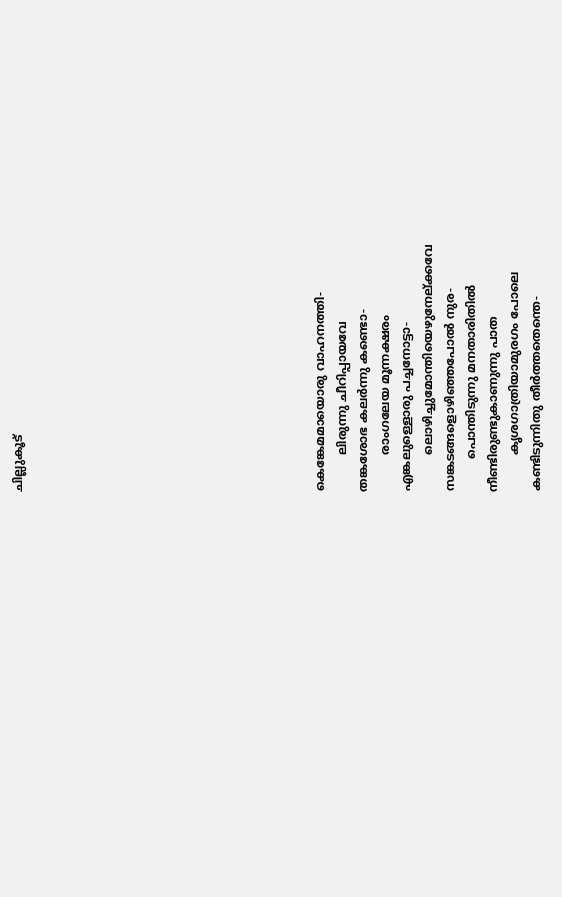ചില്ലുകൂട്













കെങ്കേമമായൊരു വാഹനത്തി-
          ലിരുന്നു ചീറിപ്പായവേ
തങ്കശോഭ കലർന്നു കണ്ടൊ-
          രാംഗലേയ മൂന്നക്ഷരം
എങ്കലുള്ളൊരു പച്ചനോട്ടാ-
          ലൊഴിച്ചുമോന്തിയെഴുനേല്ക്കവേ
സങ്കടങ്ങളൊഴിഞ്ഞപോൽ നുര-
         പൊന്തിടുന്നു മനതാരിതിൽ
നീണ്ടിരുണ്ടുകാണുന്നു പാത
          കൃശഗാത്രിയാമുരഗം പോലെ
കണ്ടിടുന്നിതു തീർത്തതെന്തെ-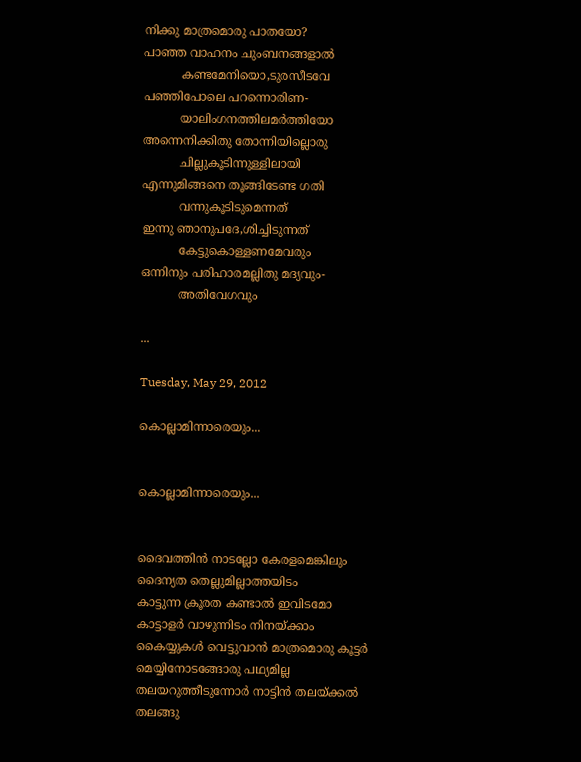നിക്കു മാത്രമൊരു പാതയോ?
പാഞ്ഞ വാഹനം ചുംബനങ്ങളാൽ
          കണ്ടമേനിയൊ,ടുരസീടവേ
പഞ്ഞിപോലെ പറന്നൊരിണ-
          യാലിംഗനത്തിലമർത്തിയോ
അന്നെനിക്കിതു തോന്നിയില്ലൊരു
          ചില്ലുകൂടിന്നുള്ളിലായി
എന്നുമിങ്ങനെ തൂങ്ങിടേണ്ട ഗതി
          വന്നുകൂടിടുമെന്നത്
ഇന്നു ഞാനുപദേ,ശിച്ചിടുന്നത്
          കേട്ടുകൊള്ളണമേവരും
ഒന്നിനും പരിഹാരമല്ലിതു മദ്യവും-
          അതിവേഗവും

...

Tuesday, May 29, 2012

കൊല്ലാമിന്നാരെയും...


കൊല്ലാമിന്നാരെയും...


ദൈവത്തിൻ നാടല്ലോ കേരളമെങ്കിലും
ദൈന്യത തെല്ലുമില്ലാത്തയിടം
കാട്ടുന്ന ക്രൂരത കണ്ടാൽ ഇവിടമോ
കാട്ടാളർ വാഴുന്നിടം നിനയ്ക്കാം
കൈയ്യുകൾ വെട്ടുവാൻ മാത്രമൊരു കൂട്ടർ
മെയ്യിനോടങ്ങോരു പഥ്യമില്ല
തലയറുത്തീടുന്നോർ നാട്ടിൻ തലയ്ക്കൽ
തലങ്ങു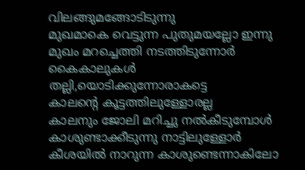വിലങ്ങുമങ്ങോടിടുന്നു
മുഖമാകെ വെട്ടുന്ന പുതുമയല്ലോ ഇന്നു
മുഖം മറച്ചെത്തി നടത്തിടുന്നോർ
കൈകാലുകൾ തല്ലി,യൊടിക്കുന്നോരാകട്ടെ
കാലന്റെ കൂട്ടത്തിലുള്ളോരല്ല
കാലനും ജോലി മറിച്ചു നൽകീടുമ്പോൾ
കാശുണ്ടാക്കീടുന്നു നാട്ടിലുള്ളോർ
കീശയിൽ നാറുന്ന കാശുണ്ടെന്നാകിലോ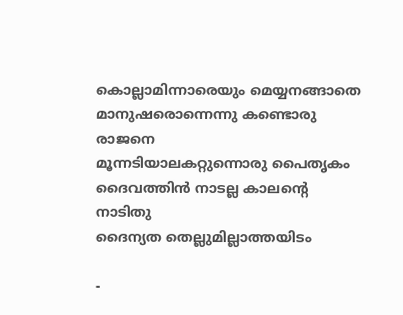കൊല്ലാമിന്നാരെയും മെയ്യനങ്ങാതെ
മാനുഷരൊന്നെന്നു കണ്ടൊരു രാജനെ
മൂന്നടിയാലകറ്റുന്നൊരു പൈതൃകം
ദൈവത്തിൻ നാടല്ല കാലന്റെ നാടിതു
ദൈന്യത തെല്ലുമില്ലാത്തയിടം

-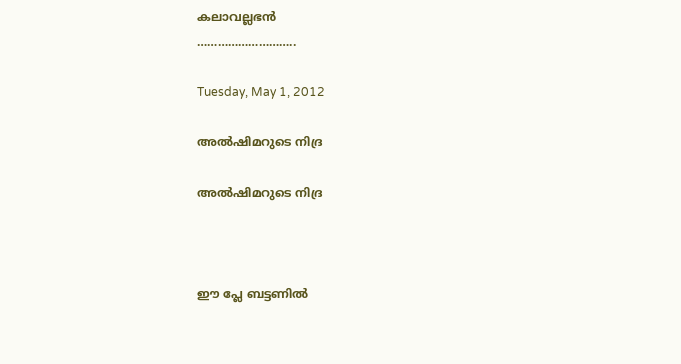കലാവല്ലഭൻ
………………………..

Tuesday, May 1, 2012

അൽഷിമറുടെ നിദ്ര

അൽഷിമറുടെ നിദ്ര



ഈ പ്ലേ ബട്ടണിൽ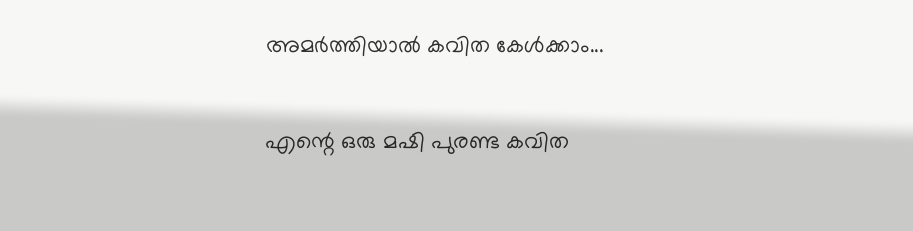അമർത്തിയാൽ കവിത കേൾക്കാം...

എന്റെ ഒരു മഷി പുരണ്ട കവിത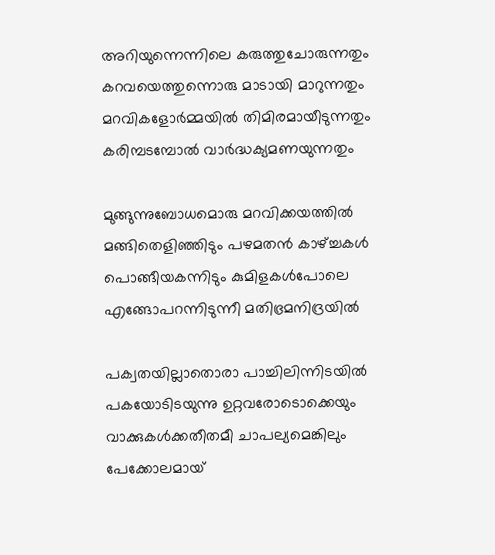അറിയുന്നെന്നിലെ കരുത്തുചോരുന്നതും
കറവയെത്തുന്നൊരു മാടായി മാറുന്നതും
മറവികളോർമ്മയിൽ തിമിരമായീടുന്നതും
കരിമ്പടമ്പോൽ വാർദ്ധക്യമണയുന്നതും

മുങ്ങുന്നുബോധമൊരു മറവിക്കയത്തിൽ
മങ്ങിതെളിഞ്ഞിടും പഴമതൻ കാഴ്ച്ചകൾ
പൊങ്ങീയകന്നിടും കുമിളകൾപോലെ
എങ്ങോപറന്നിടുന്നീ മതിഭ്രമനിദ്രയിൽ

പക്വതയില്ലാതൊരാ പാച്ചിലിന്നിടയിൽ
പകയോടിടയുന്നു ഉറ്റവരോടൊക്കെയും
വാക്കുകൾക്കതീതമീ ചാപല്യമെങ്കിലും
പേക്കോലമായ്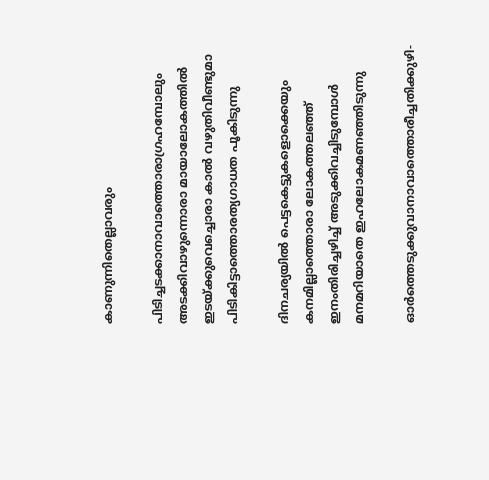കാണുന്നിതെല്ലാവരും

പിടിച്ചടക്കാനാവാത്തൊരാഗ്രഹമ്പോലും
അടക്കിവാഴുന്നൊരാ മായാലോകത്തിൽ
ഇടയ്ക്കുവെച്ചൊരാ കാൽ വഴുതിവീണ്ടുമാ
പിടികിട്ടാത്തൊരത്യഗാധത പൂകിടുന്നു

ദിനചര്യയിൽ പെട്ടകെട്ടുകളൊക്കെയും
കനമില്ലാത്തൊരാ ലോകത്തലഞ്ഞ്
ഇനംതിരിച്ചഴിച്ച് അടുക്കിവച്ചിടുമ്പോൾ
മനമറിയാതെ ഇഹലോകമണഞ്ഞിടുന്നു

ഓർത്തെടുക്കുവാനാവാത്തൊരീച്ചതിക്കുഴി-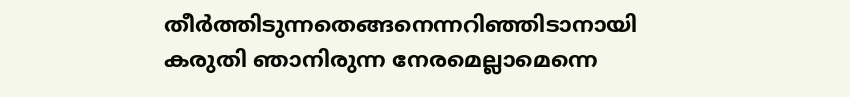തീർത്തിടുന്നതെങ്ങനെന്നറിഞ്ഞിടാനായി
കരുതി ഞാനിരുന്ന നേരമെല്ലാമെന്നെ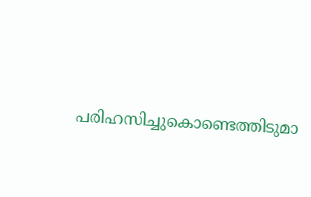പരിഹസിച്ചുകൊണ്ടെത്തിടുമാ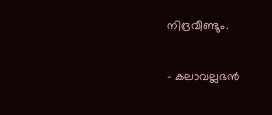നിദ്രവീണ്ടും.

- കലാവല്ലഭൻ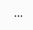...